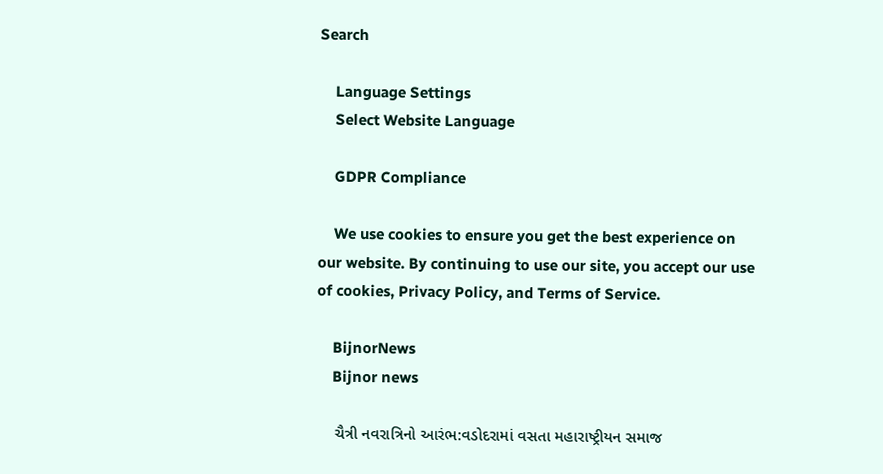Search

    Language Settings
    Select Website Language

    GDPR Compliance

    We use cookies to ensure you get the best experience on our website. By continuing to use our site, you accept our use of cookies, Privacy Policy, and Terms of Service.

    BijnorNews
    Bijnor news

    ચૈત્રી નવરાત્રિનો આરંભ:વડોદરામાં વસતા મહારાષ્ટ્રીયન સમાજ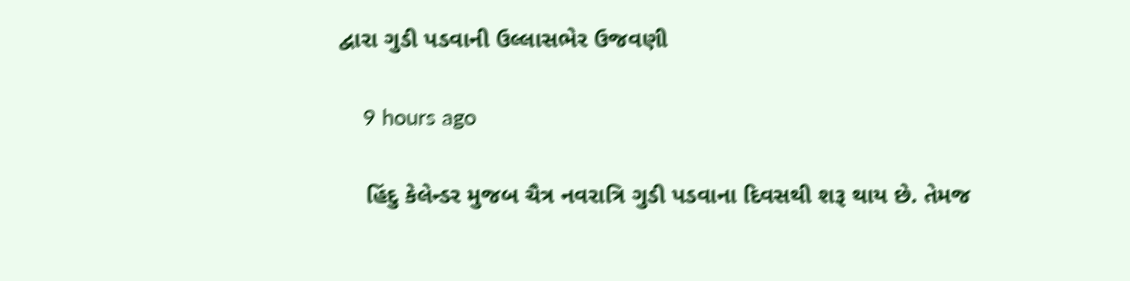દ્વારા ગુડી પડવાની ઉલ્લાસભેર ઉજવણી

    9 hours ago

    હિંદુ કેલેન્ડર મુજબ ચૈત્ર નવરાત્રિ ગુડી પડવાના દિવસથી શરૂ થાય છે. તેમજ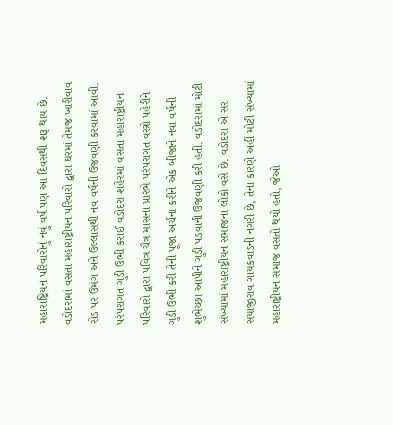મહારાષ્ટ્રિયન પરિવારોનું નવું વર્ષ પણ આ દિવસથી શરૂ થાય છે. વડોદરામાં વસતા મહારાષ્ટ્રીયન પરિવારો દ્વારા ઘરમાં તેમજ ખારીવાવ રોડ પર ઉમંગ અને ઉલ્લાસથી નવ વર્ષની ઉજવણી કરવામાં આવી. પરંપરાગત ગુડી ઉભી કરાઈ વડોદરા શહેરમાં વસતા મહારાષ્ટ્રીયન પરિવારો દ્વારા પવિત્ર ચૈત્ર માસના પ્રારંભે પરંપરાગત વસ્ત્રો પહેરીને ગુડી ઉભી કરી તેની પૂજા અર્ચના કરીને એક બીજાને નવા વર્ષની શુભેચ્છા આપીને ગુડી પડવાની ઉજવણી કરી હતી. વડોદરામાં મોટી સંખ્યામાં મહારાષ્ટ્રીયન સમાજના લોકો વસે છે. વડોદરા એ સર સયાજીરાવ ગાયકવાડની નગરી છે, તેના કારણે અહીં મોટી સંખ્યામાં મહારાષ્ટ્રીયન સમાજ વસતો થયો હતો, જેઓ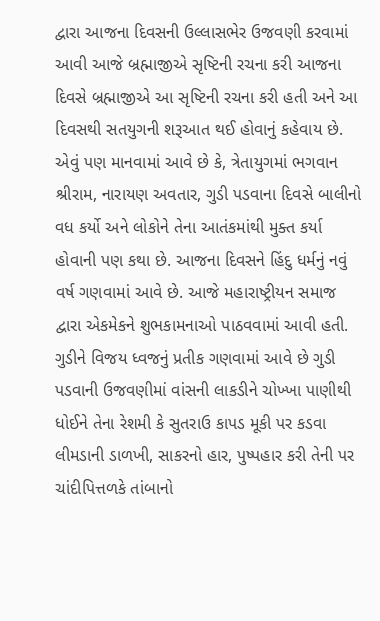દ્વારા આજના દિવસની ઉલ્લાસભેર ઉજવણી કરવામાં આવી આજે બ્રહ્માજીએ સૃષ્ટિની રચના કરી આજના દિવસે બ્રહ્માજીએ આ સૃષ્ટિની રચના કરી હતી અને આ દિવસથી સતયુગની શરૂઆત થઈ હોવાનું કહેવાય છે. એવું પણ માનવામાં આવે છે કે, ત્રેતાયુગમાં ભગવાન શ્રીરામ, નારાયણ અવતાર, ગુડી પડવાના દિવસે બાલીનો વધ કર્યો અને લોકોને તેના આતંકમાંથી મુક્ત કર્યા હોવાની પણ કથા છે. આજના દિવસને હિંદુ ધર્મનું નવું વર્ષ ગણવામાં આવે છે. આજે મહારાષ્ટ્રીયન સમાજ દ્વારા એકમેકને શુભકામનાઓ પાઠવવામાં આવી હતી. ગુડીને વિજય ધ્વજનું પ્રતીક ગણવામાં આવે છે ગુડી પડવાની ઉજવણીમાં વાંસની લાકડીને ચોખ્ખા પાણીથી ધોઈને તેના રેશમી કે સુતરાઉ કાપડ મૂકી પર કડવા લીમડાની ડાળખી, સાકરનો હાર, પુષ્પહાર કરી તેની પર ચાંદીપિત્તળકે તાંબાનો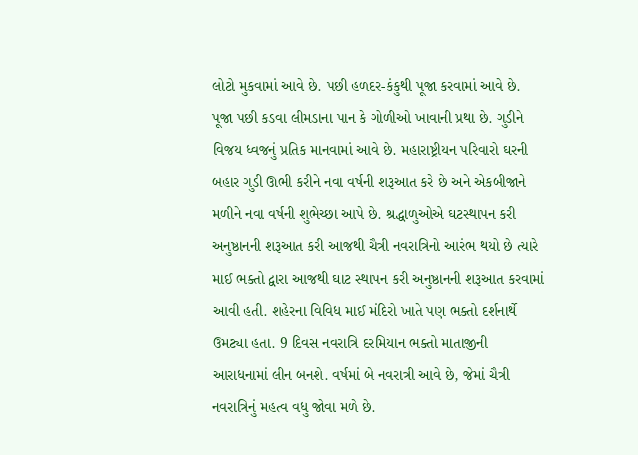લોટો મુકવામાં આવે છે. પછી હળદર-કંકુથી પૂજા કરવામાં આવે છે. પૂજા પછી કડવા લીમડાના પાન કે ગોળીઓ ખાવાની પ્રથા છે. ગુડીને વિજય ધ્વજનું પ્રતિક માનવામાં આવે છે. મહારાષ્ટ્રીયન પરિવારો ઘરની બહાર ગુડી ઊભી કરીને નવા વર્ષની શરૂઆત કરે છે અને એકબીજાને મળીને નવા વર્ષની શુભેચ્છા આપે છે. શ્રદ્ધાળુઓએ ઘટસ્થાપન કરી અનુષ્ઠાનની શરૂઆત કરી આજથી ચૈત્રી નવરાત્રિનો આરંભ થયો છે ત્યારે માઈ ભક્તો દ્વારા આજથી ઘાટ સ્થાપન કરી અનુષ્ઠાનની શરૂઆત કરવામાં આવી હતી. શહેરના વિવિધ માઈ મંદિરો ખાતે પણ ભક્તો દર્શનાર્થે ઉમટ્યા હતા. 9 દિવસ નવરાત્રિ દરમિયાન ભક્તો માતાજીની આરાધનામાં લીન બનશે. વર્ષમાં બે નવરાત્રી આવે છે, જેમાં ચૈત્રી નવરાત્રિનું મહત્વ વધુ જોવા મળે છે.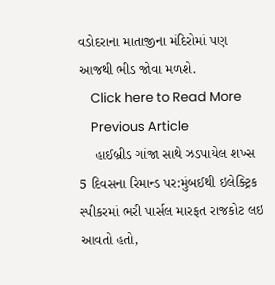વડોદરાના માતાજીના મંદિરોમાં પણ આજથી ભીડ જોવા મળશે.
    Click here to Read More
    Previous Article
    હાઈબ્રીડ ગાંજા સાથે ઝડપાયેલ શખ્સ 5 દિવસના રિમાન્ડ પર:મુંબઈથી ઇલેક્ટ્રિક સ્પીકરમાં ભરી પાર્સલ મારફત રાજકોટ લઇ આવતો હતો,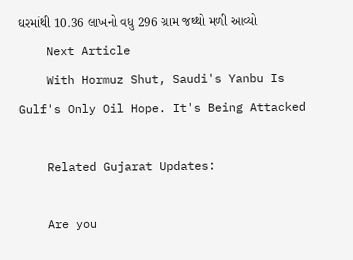ઘરમાંથી 10.36 લાખનો વધુ 296 ગ્રામ જથ્થો મળી આવ્યો
    Next Article
    With Hormuz Shut, Saudi's Yanbu Is Gulf's Only Oil Hope. It's Being Attacked

    Related Gujarat Updates:

    Are you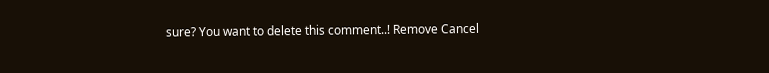sure? You want to delete this comment..! Remove Cancel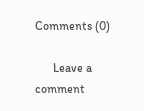Comments (0)

      Leave a comment